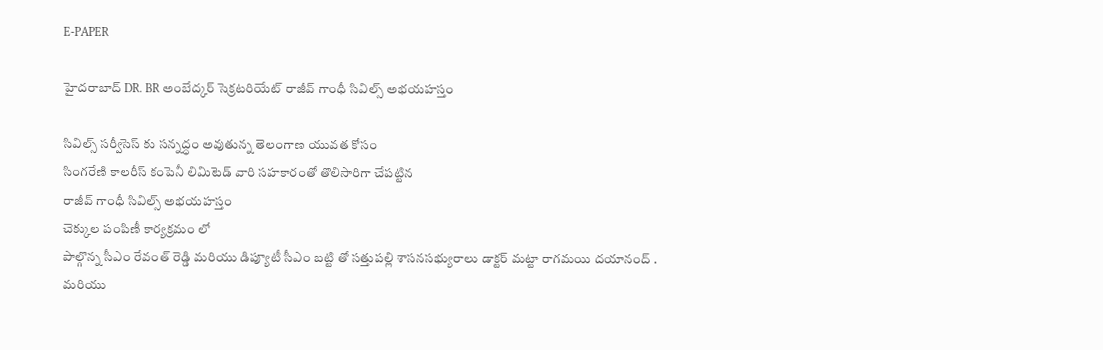E-PAPER

హైదరాబాద్ DR. BR అంబేద్కర్ సెక్రటరియేట్ రాజీవ్ గాంధీ సివిల్స్ అభయహస్తం

సివిల్స్ సర్వీసెస్ కు సన్నద్ధం అవుతున్న తెలంగాణ యువత కోసం
సింగరేణి కాలరీస్ కంపెనీ లిమిటెడ్ వారి సహకారంతో తొలిసారిగా చేపట్టిన
రాజీవ్ గాంధీ సివిల్స్ అభయహస్తం
చెక్కుల పంపిణీ కార్యక్రమం లో
పాల్గొన్న సీఎం రేవంత్ రెడ్డి మరియు డిప్యూటీ సీఎం బట్టి తో సత్తుపల్లి శాసనసభ్యురాలు డాక్టర్ మట్టా రాగమయి దయానంద్ .
మరియు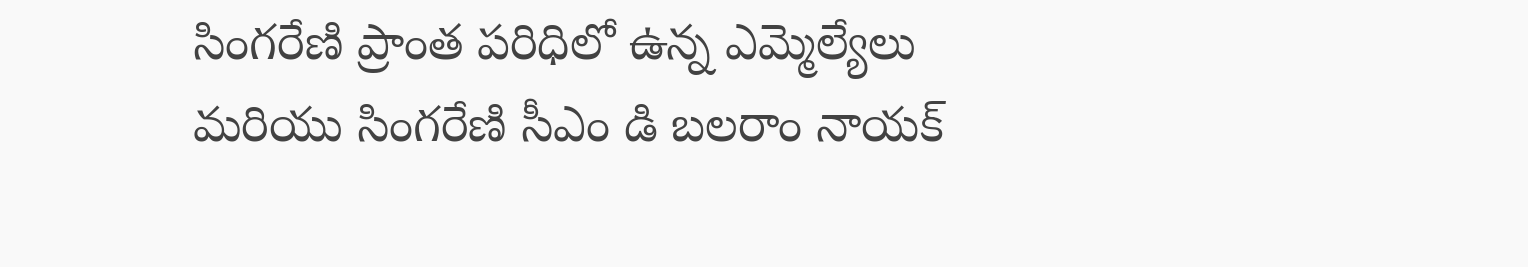సింగరేణి ప్రాంత పరిధిలో ఉన్న ఎమ్మెల్యేలు మరియు సింగరేణి సీఎం డి బలరాం నాయక్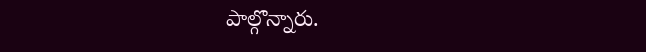పాల్గొన్నారు.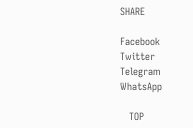SHARE

Facebook
Twitter
Telegram
WhatsApp

   TOP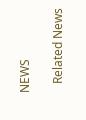NEWS

   Related News